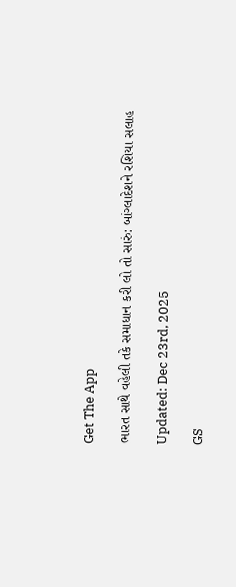Get The App

ભારત સાથે વહેલી તકે સમાધાન કરી લો તો સારું: બાંગ્લાદેશને રશિયા સલાહ

Updated: Dec 23rd, 2025

GS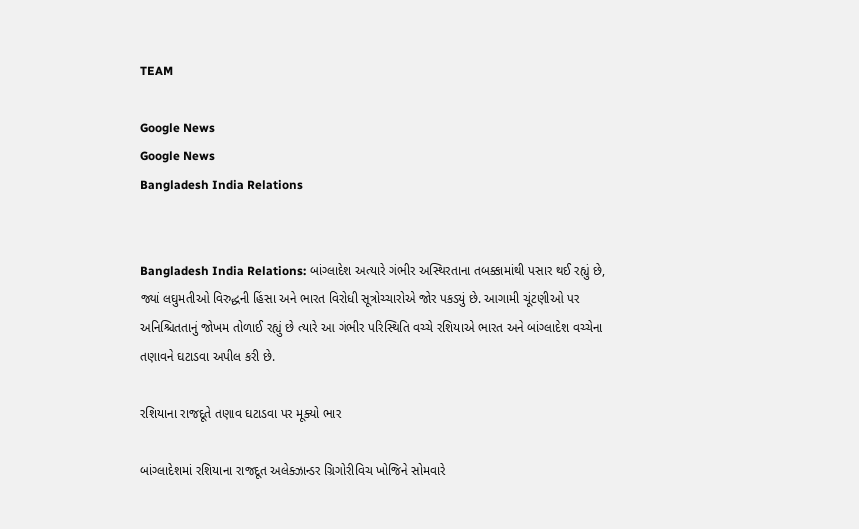TEAM

Google News
Google News
Bangladesh India Relations


Bangladesh India Relations: બાંગ્લાદેશ અત્યારે ગંભીર અસ્થિરતાના તબક્કામાંથી પસાર થઈ રહ્યું છે, જ્યાં લઘુમતીઓ વિરુદ્ધની હિંસા અને ભારત વિરોધી સૂત્રોચ્ચારોએ જોર પકડ્યું છે. આગામી ચૂંટણીઓ પર અનિશ્ચિતતાનું જોખમ તોળાઈ રહ્યું છે ત્યારે આ ગંભીર પરિસ્થિતિ વચ્ચે રશિયાએ ભારત અને બાંગ્લાદેશ વચ્ચેના તણાવને ઘટાડવા અપીલ કરી છે.

રશિયાના રાજદૂતે તણાવ ઘટાડવા પર મૂક્યો ભાર

બાંગ્લાદેશમાં રશિયાના રાજદૂત અલેક્ઝાન્ડર ગ્રિગોરીવિચ ખોજિને સોમવારે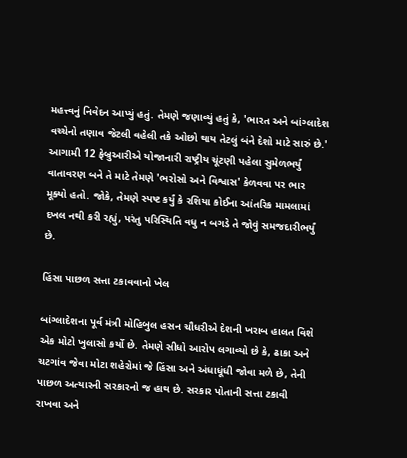મહત્ત્વનું નિવેદન આપ્યું હતું. તેમણે જણાવ્યું હતું કે, 'ભારત અને બાંગ્લાદેશ વચ્ચેનો તણાવ જેટલી વહેલી તકે ઓછો થાય તેટલું બંને દેશો માટે સારું છે.' આગામી 12 ફેબ્રુઆરીએ યોજાનારી રાષ્ટ્રીય ચૂંટણી પહેલા સુમેળભર્યું વાતાવરણ બને તે માટે તેમણે 'ભરોસો અને વિશ્વાસ' કેળવવા પર ભાર મૂક્યો હતો. જોકે, તેમણે સ્પષ્ટ કર્યું કે રશિયા કોઈના આંતરિક મામલામાં દખલ નથી કરી રહ્યું, પરંતુ પરિસ્થિતિ વધુ ન બગડે તે જોવું સમજદારીભર્યું છે.

હિંસા પાછળ સત્તા ટકાવવાનો ખેલ

બાંગ્લાદેશના પૂર્વ મંત્રી મોહિબુલ હસન ચૌધરીએ દેશની ખરાબ હાલત વિશે એક મોટો ખુલાસો કર્યો છે. તેમણે સીધો આરોપ લગાવ્યો છે કે, ઢાકા અને ચટગાંવ જેવા મોટા શહેરોમાં જે હિંસા અને અંધાધૂંધી જોવા મળે છે, તેની પાછળ અત્યારની સરકારનો જ હાથ છે. સરકાર પોતાની સત્તા ટકાવી રાખવા અને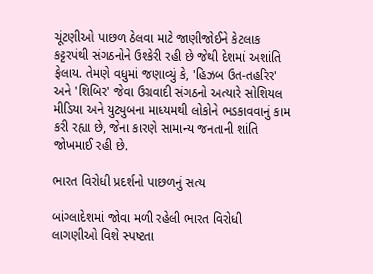ચૂંટણીઓ પાછળ ઠેલવા માટે જાણીજોઈને કેટલાક કટ્ટરપંથી સંગઠનોને ઉશ્કેરી રહી છે જેથી દેશમાં અશાંતિ ફેલાય. તેમણે વધુમાં જણાવ્યું કે, 'હિઝબ ઉત-તહરિર' અને 'શિબિર' જેવા ઉગ્રવાદી સંગઠનો અત્યારે સોશિયલ મીડિયા અને યુટ્યુબના માધ્યમથી લોકોને ભડકાવવાનું કામ કરી રહ્યા છે, જેના કારણે સામાન્ય જનતાની શાંતિ જોખમાઈ રહી છે.

ભારત વિરોધી પ્રદર્શનો પાછળનું સત્ય

બાંગ્લાદેશમાં જોવા મળી રહેલી ભારત વિરોધી લાગણીઓ વિશે સ્પષ્ટતા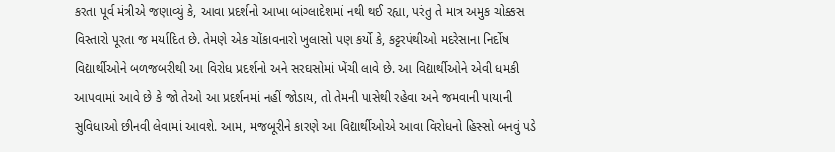કરતા પૂર્વ મંત્રીએ જણાવ્યું કે, આવા પ્રદર્શનો આખા બાંગ્લાદેશમાં નથી થઈ રહ્યા, પરંતુ તે માત્ર અમુક ચોક્કસ વિસ્તારો પૂરતા જ મર્યાદિત છે. તેમણે એક ચોંકાવનારો ખુલાસો પણ કર્યો કે, કટ્ટરપંથીઓ મદરેસાના નિર્દોષ વિદ્યાર્થીઓને બળજબરીથી આ વિરોધ પ્રદર્શનો અને સરઘસોમાં ખેંચી લાવે છે. આ વિદ્યાર્થીઓને એવી ધમકી આપવામાં આવે છે કે જો તેઓ આ પ્રદર્શનમાં નહીં જોડાય, તો તેમની પાસેથી રહેવા અને જમવાની પાયાની સુવિધાઓ છીનવી લેવામાં આવશે. આમ, મજબૂરીને કારણે આ વિદ્યાર્થીઓએ આવા વિરોધનો હિસ્સો બનવું પડે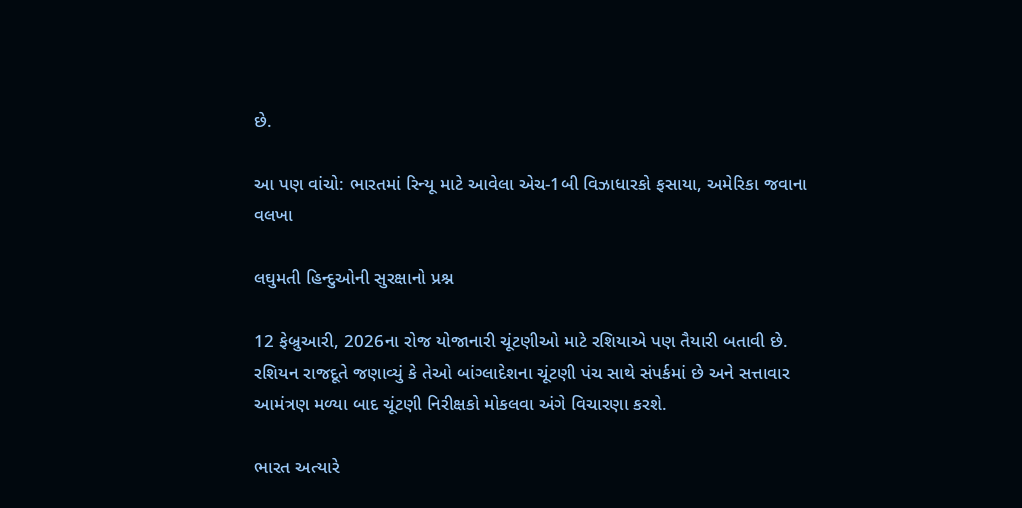છે.

આ પણ વાંચો: ભારતમાં રિન્યૂ માટે આવેલા એચ-1બી વિઝાધારકો ફસાયા, અમેરિકા જવાના વલખા

લઘુમતી હિન્દુઓની સુરક્ષાનો પ્રશ્ન

12 ફેબ્રુઆરી, 2026ના રોજ યોજાનારી ચૂંટણીઓ માટે રશિયાએ પણ તૈયારી બતાવી છે. રશિયન રાજદૂતે જણાવ્યું કે તેઓ બાંગ્લાદેશના ચૂંટણી પંચ સાથે સંપર્કમાં છે અને સત્તાવાર આમંત્રણ મળ્યા બાદ ચૂંટણી નિરીક્ષકો મોકલવા અંગે વિચારણા કરશે.

ભારત અત્યારે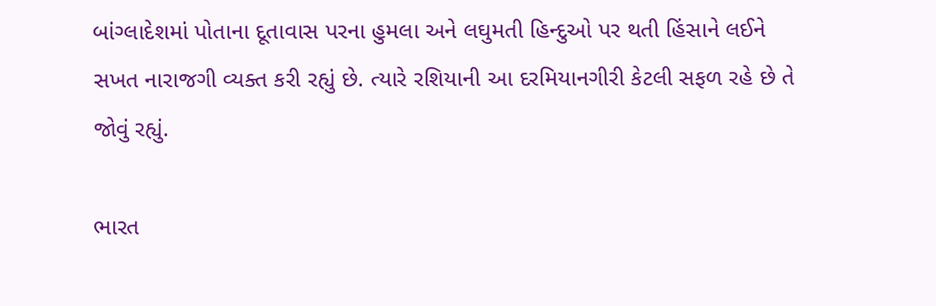બાંગ્લાદેશમાં પોતાના દૂતાવાસ પરના હુમલા અને લઘુમતી હિન્દુઓ પર થતી હિંસાને લઈને સખત નારાજગી વ્યક્ત કરી રહ્યું છે. ત્યારે રશિયાની આ દરમિયાનગીરી કેટલી સફળ રહે છે તે જોવું રહ્યું.

ભારત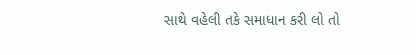સાથે વહેલી તકે સમાધાન કરી લો તો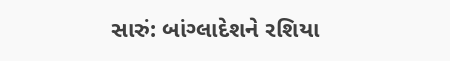સારું: બાંગ્લાદેશને રશિયા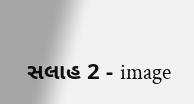સલાહ 2 - image